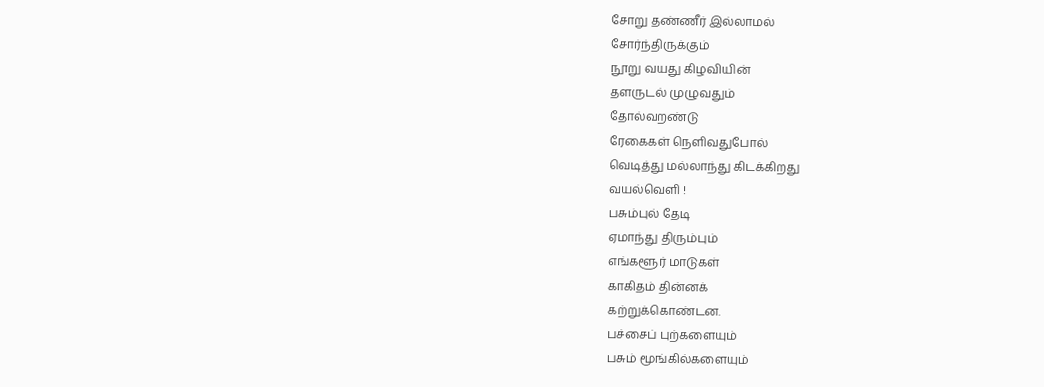சோறு தண்ணீர் இல்லாமல்
சோர்ந்திருக்கும்
நூறு வயது கிழவியின்
தளருடல் முழுவதும்
தோல்வறண்டு
ரேகைகள் நெளிவதுபோல்
வெடித்து மல்லாந்து கிடக்கிறது
வயல்வெளி !
பசும்புல் தேடி
ஏமாந்து திரும்பும்
எங்களூர் மாடுகள்
காகிதம் தின்னக்
கற்றுக்கொண்டன.
பச்சைப் புற்களையும்
பசும் மூங்கில்களையும்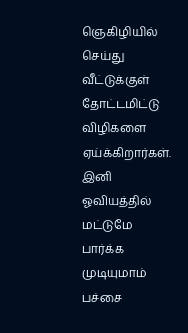ஞெகிழியில் செய்து
வீட்டுக்குள் தோட்டமிட்டு
விழிகளை ஏய்க்கிறார்கள்.
இனி
ஓவியத்தில் மட்டுமே
பார்க்க முடியுமாம்
பச்சை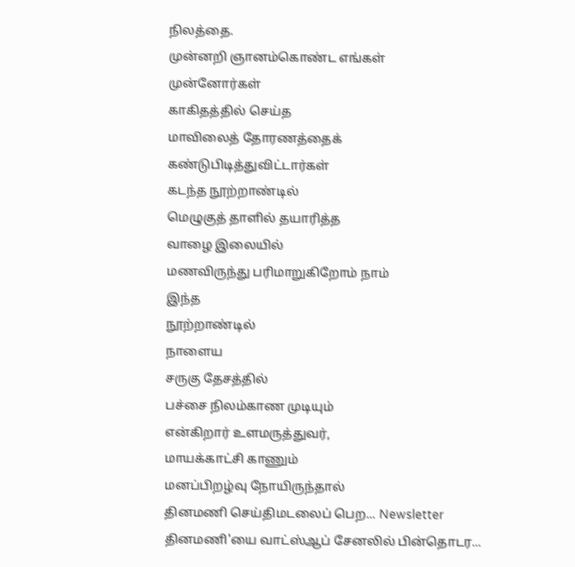நிலத்தை.
முன்னறி ஞானம்கொண்ட எங்கள்
முன்னோர்கள்
காகிதத்தில் செய்த
மாவிலைத் தோரணத்தைக்
கண்டுபிடித்துவிட்டார்கள்
கடந்த நூற்றாண்டில்
மெழுகுத் தாளில் தயாரித்த
வாழை இலையில்
மணவிருந்து பரிமாறுகிறோம் நாம்
இந்த
நூற்றாண்டில்
நாளைய
சருகு தேசத்தில்
பச்சை நிலம்காண முடியும்
என்கிறார் உளமருத்துவர்,
மாயக்காட்சி காணும்
மனப்பிறழ்வு நோயிருந்தால்
தினமணி செய்திமடலைப் பெற... Newsletter
தினமணி'யை வாட்ஸ்ஆப் சேனலில் பின்தொடர...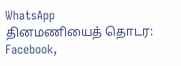WhatsApp
தினமணியைத் தொடர: Facebook,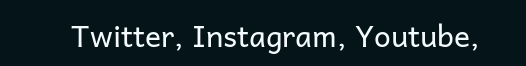Twitter, Instagram, Youtube,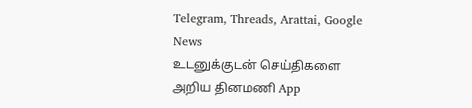Telegram, Threads, Arattai, Google News
உடனுக்குடன் செய்திகளை அறிய தினமணி App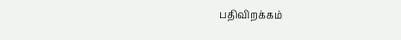பதிவிறக்கம்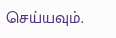செய்யவும்.